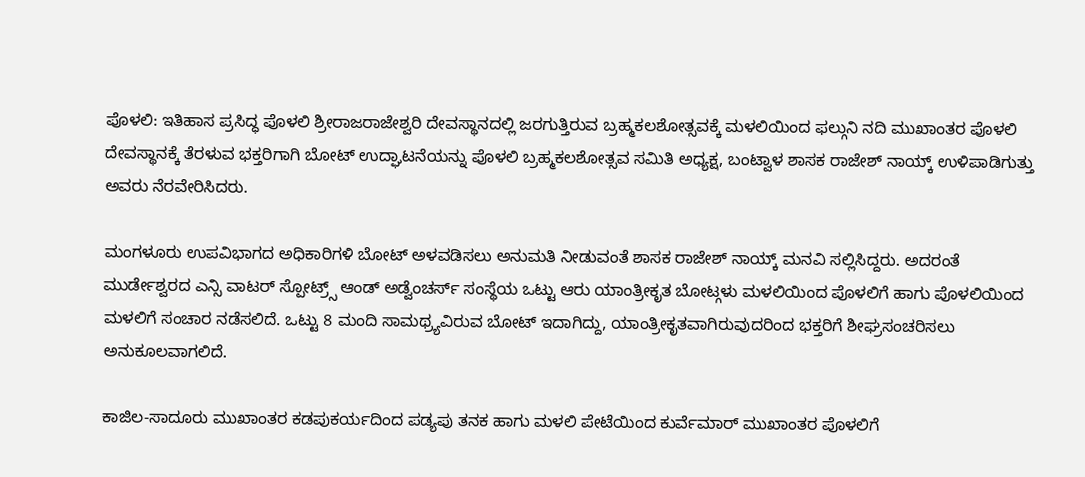ಪೊಳಲಿ: ಇತಿಹಾಸ ಪ್ರಸಿದ್ಧ ಪೊಳಲಿ ಶ್ರೀರಾಜರಾಜೇಶ್ವರಿ ದೇವಸ್ಥಾನದಲ್ಲಿ ಜರಗುತ್ತಿರುವ ಬ್ರಹ್ಮಕಲಶೋತ್ಸವಕ್ಕೆ ಮಳಲಿಯಿಂದ ಫಲ್ಗುನಿ ನದಿ ಮುಖಾಂತರ ಪೊಳಲಿ ದೇವಸ್ಥಾನಕ್ಕೆ ತೆರಳುವ ಭಕ್ತರಿಗಾಗಿ ಬೋಟ್ ಉದ್ಘಾಟನೆಯನ್ನು ಪೊಳಲಿ ಬ್ರಹ್ಮಕಲಶೋತ್ಸವ ಸಮಿತಿ ಅಧ್ಯಕ್ಷ, ಬಂಟ್ವಾಳ ಶಾಸಕ ರಾಜೇಶ್ ನಾಯ್ಕ್ ಉಳಿಪಾಡಿಗುತ್ತು ಅವರು ನೆರವೇರಿಸಿದರು.

ಮಂಗಳೂರು ಉಪವಿಭಾಗದ ಅಧಿಕಾರಿಗಳಿ ಬೋಟ್ ಅಳವಡಿಸಲು ಅನುಮತಿ ನೀಡುವಂತೆ ಶಾಸಕ ರಾಜೇಶ್ ನಾಯ್ಕ್ ಮನವಿ ಸಲ್ಲಿಸಿದ್ದರು. ಅದರಂತೆ ಮುರ್ಡೇಶ್ವರದ ಎನ್ಸಿ ವಾಟರ್ ಸ್ಪೋಟ್ರ್ಸ್ ಆಂಡ್ ಅಡ್ವೆಂಚರ್ಸ್ ಸಂಸ್ಥೆಯ ಒಟ್ಟು ಆರು ಯಾಂತ್ರೀಕೃತ ಬೋಟ್ಗಳು ಮಳಲಿಯಿಂದ ಪೊಳಲಿಗೆ ಹಾಗು ಪೊಳಲಿಯಿಂದ ಮಳಲಿಗೆ ಸಂಚಾರ ನಡೆಸಲಿದೆ. ಒಟ್ಟು 8 ಮಂದಿ ಸಾಮಥ್ರ್ಯವಿರುವ ಬೋಟ್ ಇದಾಗಿದ್ದು, ಯಾಂತ್ರೀಕೃತವಾಗಿರುವುದರಿಂದ ಭಕ್ತರಿಗೆ ಶೀಘ್ರಸಂಚರಿಸಲು ಅನುಕೂಲವಾಗಲಿದೆ.

ಕಾಜಿಲ-ಸಾದೂರು ಮುಖಾಂತರ ಕಡಪುಕರ್ಯದಿಂದ ಪಡ್ಯಪು ತನಕ ಹಾಗು ಮಳಲಿ ಪೇಟೆಯಿಂದ ಕುರ್ವೆಮಾರ್ ಮುಖಾಂತರ ಪೊಳಲಿಗೆ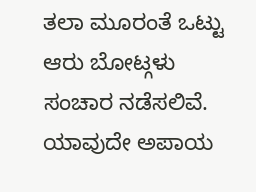ತಲಾ ಮೂರಂತೆ ಒಟ್ಟು ಆರು ಬೋಟ್ಗಳು ಸಂಚಾರ ನಡೆಸಲಿವೆ. ಯಾವುದೇ ಅಪಾಯ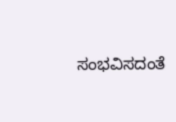ಸಂಭವಿಸದಂತೆ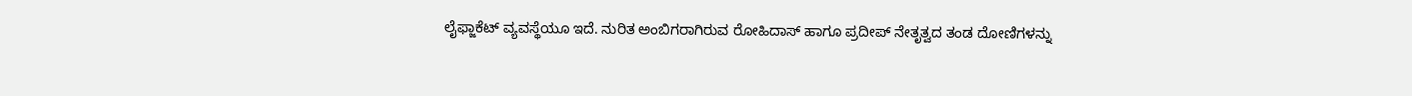ಲೈಫ್ಜಾಕೆಟ್ ವ್ಯವಸ್ಥೆಯೂ ಇದೆ. ನುರಿತ ಅಂಬಿಗರಾಗಿರುವ ರೋಹಿದಾಸ್ ಹಾಗೂ ಪ್ರದೀಪ್ ನೇತೃತ್ವದ ತಂಡ ದೋಣಿಗಳನ್ನು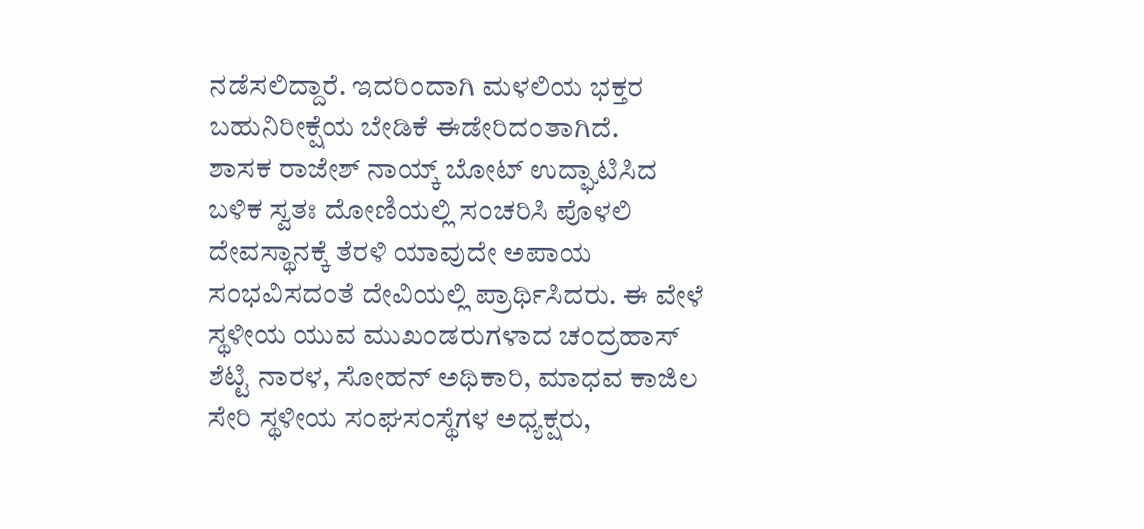ನಡೆಸಲಿದ್ದಾರೆ. ಇದರಿಂದಾಗಿ ಮಳಲಿಯ ಭಕ್ತರ ಬಹುನಿರೀಕ್ಷೆಯ ಬೇಡಿಕೆ ಈಡೇರಿದಂತಾಗಿದೆ.
ಶಾಸಕ ರಾಜೇಶ್ ನಾಯ್ಕ್ ಬೋಟ್ ಉದ್ಘಾಟಿಸಿದ ಬಳಿಕ ಸ್ವತಃ ದೋಣಿಯಲ್ಲಿ ಸಂಚರಿಸಿ ಪೊಳಲಿ ದೇವಸ್ಥಾನಕ್ಕೆ ತೆರಳಿ ಯಾವುದೇ ಅಪಾಯ ಸಂಭವಿಸದಂತೆ ದೇವಿಯಲ್ಲಿ ಪ್ರಾರ್ಥಿಸಿದರು. ಈ ವೇಳೆ ಸ್ಥಳೀಯ ಯುವ ಮುಖಂಡರುಗಳಾದ ಚಂದ್ರಹಾಸ್ ಶೆಟ್ಟಿ ನಾರಳ, ಸೋಹನ್ ಅಥಿಕಾರಿ, ಮಾಧವ ಕಾಜಿಲ ಸೇರಿ ಸ್ಥಳೀಯ ಸಂಘಸಂಸ್ಥೆಗಳ ಅಧ್ಯಕ್ಷರು,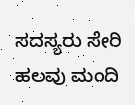ಸದಸ್ಯರು ಸೇರಿ ಹಲವು ಮಂದಿ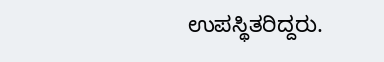ಉಪಸ್ಥಿತರಿದ್ದರು.